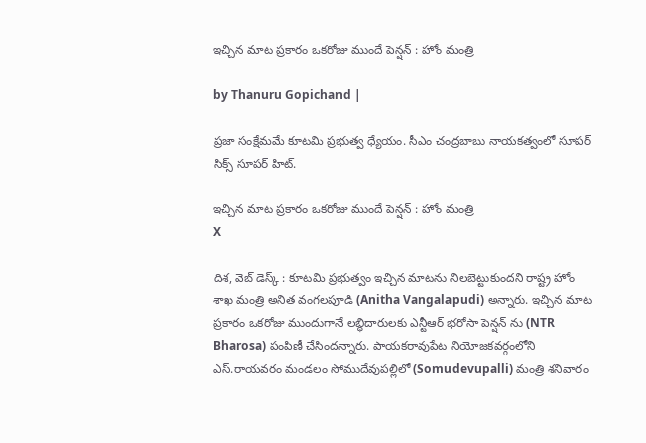ఇచ్చిన మాట ప్రకారం ఒకరోజు ముందే పెన్షన్ : హోం మంత్రి

by Thanuru Gopichand |

ప్రజా సంక్షేమమే కూటమి ప్రభుత్వ ధ్యేయం. సీఎం చంద్రబాబు నాయకత్వంలో సూపర్ సిక్స్ సూపర్ హిట్.

ఇచ్చిన మాట ప్రకారం ఒకరోజు ముందే పెన్షన్ : హోం మంత్రి
X

దిశ, వెబ్ డెస్క్ : కూటమి ప్రభుత్వం ఇచ్చిన మాటను నిలబెట్టుకుందని రాష్ట్ర హోం శాఖ మంత్రి అనిత వంగలపూడి (Anitha Vangalapudi) అన్నారు. ఇచ్చిన మాట ప్రకారం ఒకరోజు ముందుగానే లబ్ధిదారులకు ఎన్టీఆర్ భరోసా పెన్షన్ ను (NTR Bharosa) పంపిణీ చేసిందన్నారు. పాయకరావుపేట నియోజకవర్గంలోని ఎస్.రాయవరం మండలం సోముదేవుపల్లిలో (Somudevupalli) మంత్రి శనివారం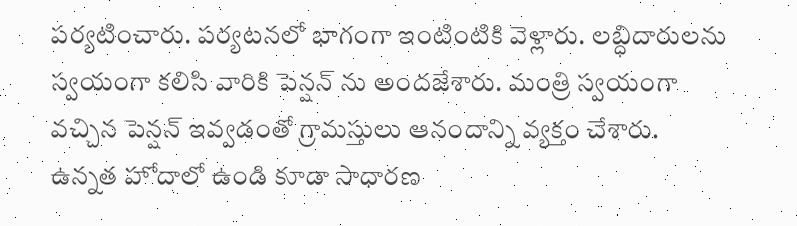పర్యటించారు. పర్యటనలో భాగంగా ఇంటింటికి వెళ్లారు. లబ్ధిదారులను స్వయంగా కలిసి వారికి పెన్షన్ ను అందజేశారు. మంత్రి స్వయంగా వచ్చిన పెన్షన్ ఇవ్వడంతో గ్రామస్తులు ఆనందాన్ని వ్యక్తం చేశారు. ఉన్నత హోదాలో ఉండి కూడా సాధారణ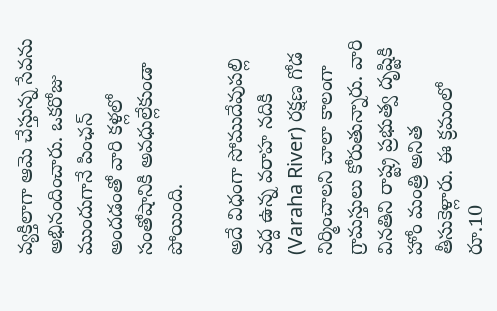వ్యక్తిలాగా ఆమె చేస్తున్న సేవను అభినందించారు. ఒకరోజు ముందుగానే పింఛన్ అందడంతో వారి కళ్లలో సంతోషానికి అవధుల్లేకుండా పోయింది.

అదే విధంగా సోముదేవుపల్లి వద్ద ఉన్న వరాహ నదికి (Varaha River) రక్షణ గోడ నిర్మించాలని చాలా కాలంగా గ్రామస్తులు కోరుతున్నారు. వారి వినతిని రాష్ట్ర ప్రభుత్వ దృష్టికి హోం మంత్రి అనిత తీసుకెళ్లారు. ఈ క్రమంలో రూ.10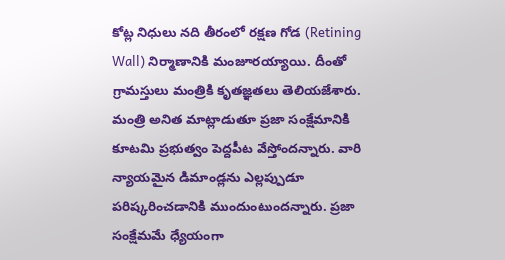కోట్ల నిధులు నది తీరంలో రక్షణ గోడ (Retining Wall) నిర్మాణానికి మంజూరయ్యాయి. దీంతో గ్రామస్తులు మంత్రికి కృతజ్ఞతలు తెలియజేశారు. మంత్రి అనిత మాట్లాడుతూ ప్రజా సంక్షేమానికి కూటమి ప్రభుత్వం పెద్దపీట వేస్తోందన్నారు. వారి న్యాయమైన డిమాండ్లను ఎల్లప్పుడూ పరిష్కరించడానికి ముందుంటుందన్నారు. ప్రజా సంక్షేమమే ధ్యేయంగా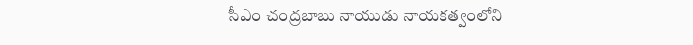సీఎం చంద్రబాబు నాయుడు నాయకత్వంలోని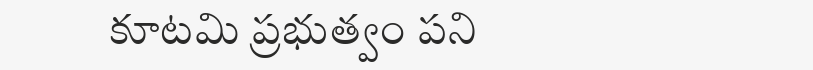కూటమి ప్రభుత్వం పని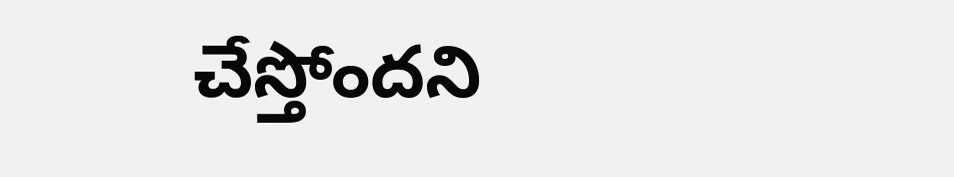చేస్తోందని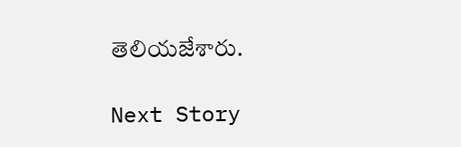తెలియజేశారు.

Next Story